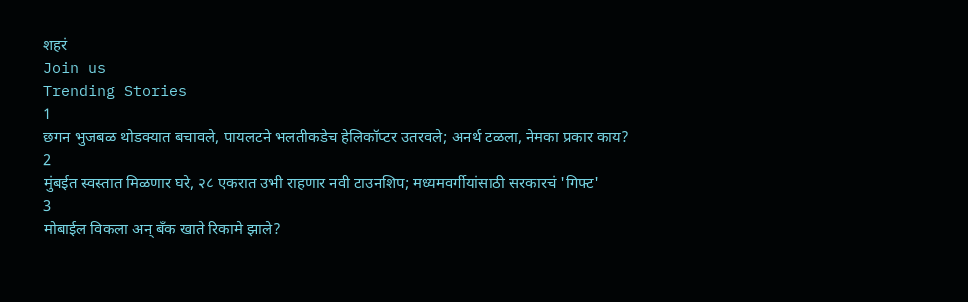शहरं
Join us
Trending Stories
1
छगन भुजबळ थोडक्यात बचावले, पायलटने भलतीकडेच हेलिकॉप्टर उतरवले; अनर्थ टळला, नेमका प्रकार काय?
2
मुंबईत स्वस्तात मिळणार घरे, २८ एकरात उभी राहणार नवी टाउनशिप; मध्यमवर्गीयांसाठी सरकारचं 'गिफ्ट'
3
मोबाईल विकला अन् बँक खाते रिकामे झाले?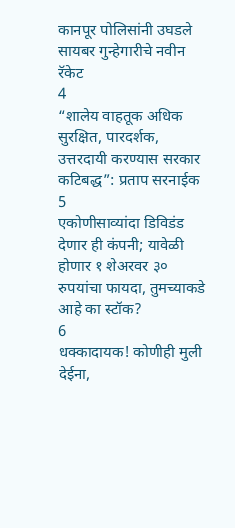कानपूर पोलिसांनी उघडले सायबर गुन्हेगारीचे नवीन रॅकेट
4
“शालेय वाहतूक अधिक सुरक्षित, पारदर्शक, उत्तरदायी करण्यास सरकार कटिबद्ध”: प्रताप सरनाईक
5
एकोणीसाव्यांदा डिविडंड देणार ही कंपनी; यावेळी होणार १ शेअरवर ३० रुपयांचा फायदा, तुमच्याकडे आहे का स्टॉक?
6
धक्कादायक! कोणीही मुली देईना,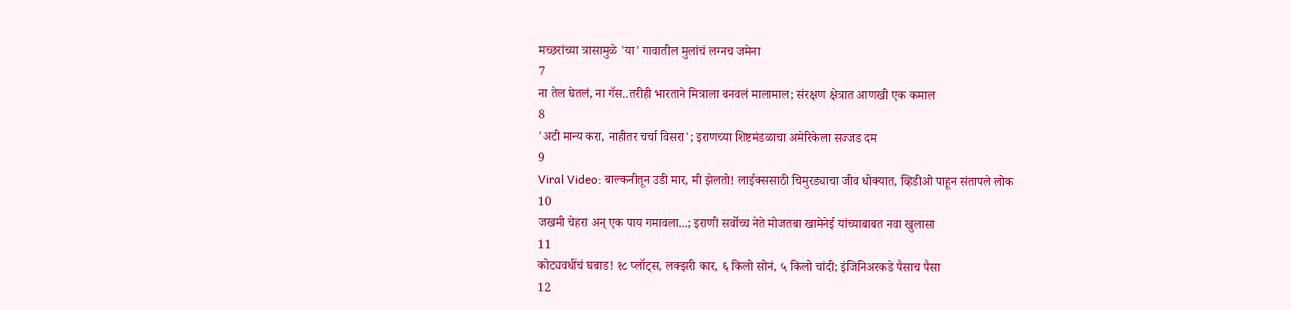मच्छरांच्या त्रासामुळे 'या' गावातील मुलांचं लग्नच जमेना
7
ना तेल घेतलं, ना गॅस..तरीही भारताने मित्राला बनवलं मालामाल; संरक्षण क्षेत्रात आणखी एक कमाल
8
'अटी मान्य करा, नाहीतर चर्चा विसरा'; इराणच्या शिष्टमंडळाचा अमेरिकेला सज्जड दम
9
Viral Video: बाल्कनीतून उडी मार, मी झेलतो! लाईक्ससाठी चिमुरड्याचा जीव धोक्यात, व्हिडीओ पाहून संतापले लोक
10
जखमी चेहरा अन् एक पाय गमावला...; इराणी सर्वोच्च नेते मोजतबा खामेनेई यांच्याबाबत नवा खुलासा
11
कोट्यवधींचं घबाड! १८ प्लॉट्स, लक्झरी कार, ६ किलो सोनं, ५ किलो चांदी; इंजिनिअरकडे पैसाच पैसा
12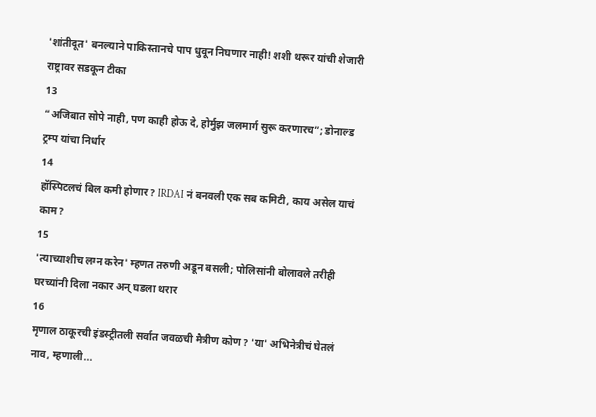'शांतीदूत' बनल्याने पाकिस्तानचे पाप धुवून निघणार नाही! शशी थरूर यांची शेजारी राष्ट्रावर सडकून टीका
13
“अजिबात सोपे नाही, पण काही होऊ दे, होर्मुझ जलमार्ग सुरू करणारच”; डोनाल्ड ट्रम्प यांचा निर्धार
14
हॉस्पिटलचं बिल कमी होणार? IRDAI नं बनवली एक सब कमिटी, काय असेल याचं काम?
15
'त्याच्याशीच लग्न करेन' म्हणत तरुणी अडून बसली; पोलिसांनी बोलावले तरीही घरच्यांनी दिला नकार अन् घडला थरार
16
मृणाल ठाकूरची इंडस्ट्रीतली सर्वात जवळची मैत्रीण कोण? 'या' अभिनेत्रीचं घेतलं नाव, म्हणाली...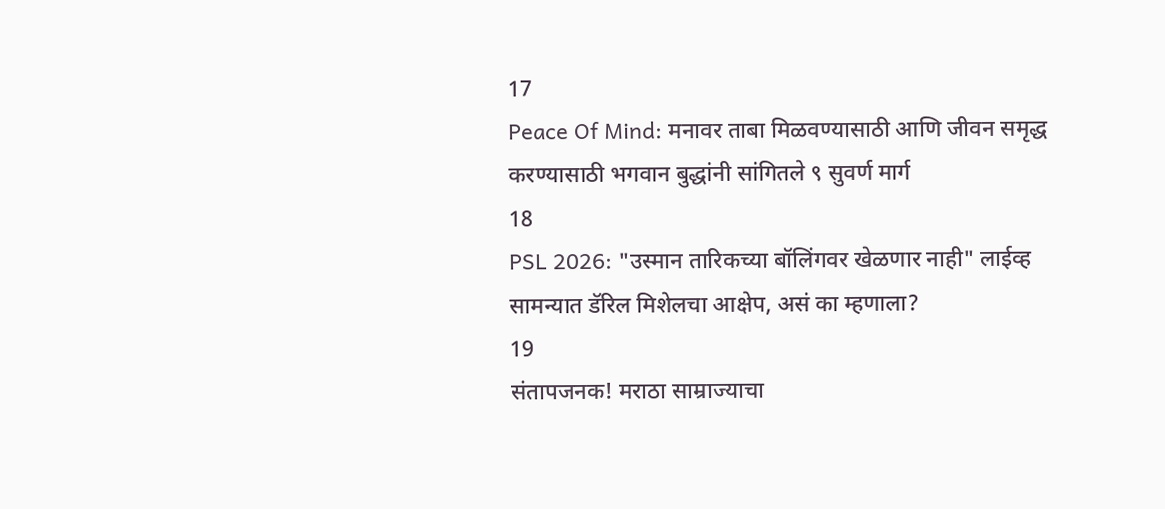17
Peace Of Mind: मनावर ताबा मिळवण्यासाठी आणि जीवन समृद्ध करण्यासाठी भगवान बुद्धांनी सांगितले ९ सुवर्ण मार्ग
18
PSL 2026: "उस्मान तारिकच्या बॉलिंगवर खेळणार नाही" लाईव्ह सामन्यात डॅरिल मिशेलचा आक्षेप, असं का म्हणाला?
19
संतापजनक! मराठा साम्राज्याचा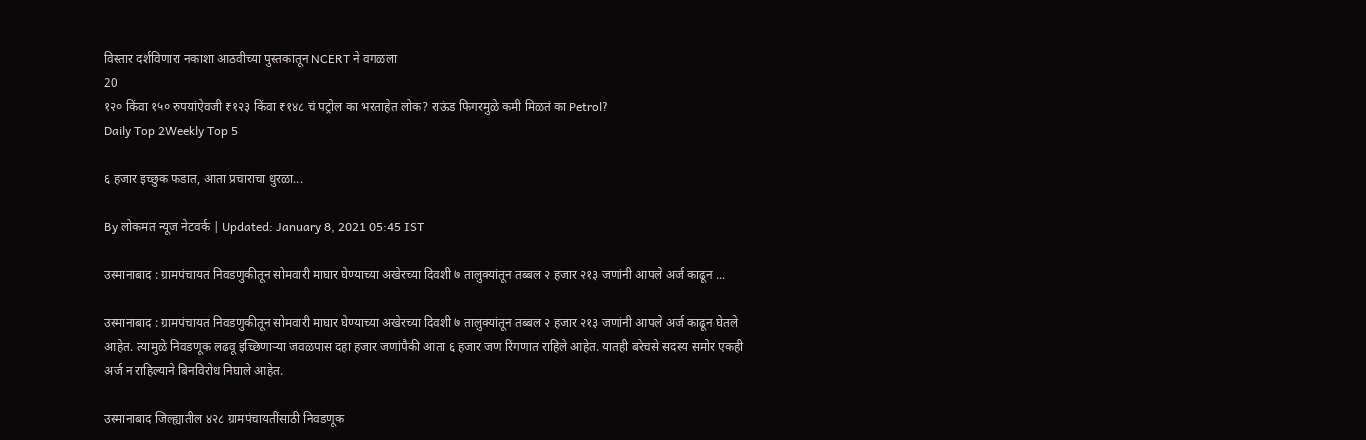विस्तार दर्शविणारा नकाशा आठवीच्या पुस्तकातून NCERT ने वगळला
20
१२० किंवा १५० रुपयांऐवजी ₹१२३ किंवा ₹१४८ चं पट्रोल का भरताहेत लोक? राऊंड फिगरमुळे कमी मिळतं का Petrol?
Daily Top 2Weekly Top 5

६ हजार इच्छुक फडात, आता प्रचाराचा धुरळा...

By लोकमत न्यूज नेटवर्क | Updated: January 8, 2021 05:45 IST

उस्मानाबाद : ग्रामपंचायत निवडणुकीतून सोमवारी माघार घेण्याच्या अखेरच्या दिवशी ७ तालुक्यांतून तब्बल २ हजार २१३ जणांनी आपले अर्ज काढून ...

उस्मानाबाद : ग्रामपंचायत निवडणुकीतून सोमवारी माघार घेण्याच्या अखेरच्या दिवशी ७ तालुक्यांतून तब्बल २ हजार २१३ जणांनी आपले अर्ज काढून घेतले आहेत. त्यामुळे निवडणूक लढवू इच्छिणाऱ्या जवळपास दहा हजार जणांपैकी आता ६ हजार जण रिंगणात राहिले आहेत. यातही बरेचसे सदस्य समोर एकही अर्ज न राहिल्याने बिनविरोध निघाले आहेत.

उस्मानाबाद जिल्ह्यातील ४२८ ग्रामपंचायतींसाठी निवडणूक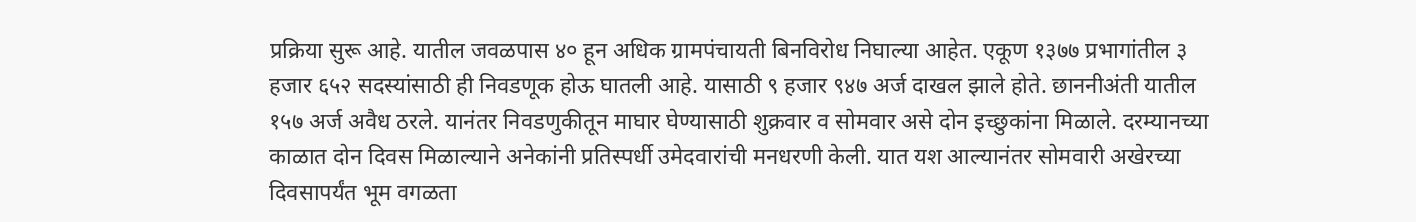प्रक्रिया सुरू आहे. यातील जवळपास ४० हून अधिक ग्रामपंचायती बिनविरोध निघाल्या आहेत. एकूण १३७७ प्रभागांतील ३ हजार ६५२ सदस्यांसाठी ही निवडणूक होऊ घातली आहे. यासाठी ९ हजार ९४७ अर्ज दाखल झाले होते. छाननीअंती यातील १५७ अर्ज अवैध ठरले. यानंतर निवडणुकीतून माघार घेण्यासाठी शुक्रवार व सोमवार असे दोन इच्छुकांना मिळाले. दरम्यानच्या काळात दोन दिवस मिळाल्याने अनेकांनी प्रतिस्पर्धी उमेदवारांची मनधरणी केली. यात यश आल्यानंतर सोमवारी अखेरच्या दिवसापर्यंत भूम वगळता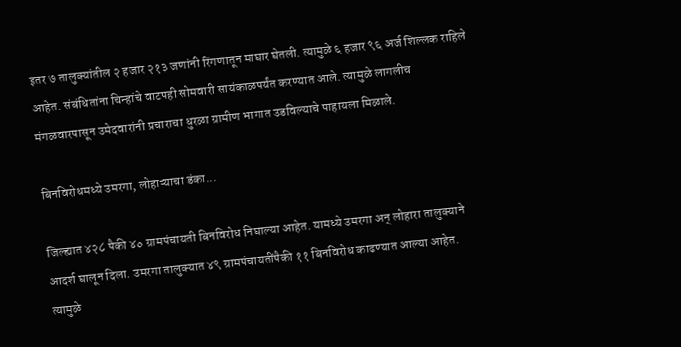इतर ७ तालुक्यांतील २ हजार २१३ जणांनी रिंगणातून माघार घेतली. त्यामुळे ६ हजार ९६ अर्ज शिल्लक राहिले आहेत. संबंधितांना चिन्हांचे वाटपही सोमवारी सायंकाळपर्यंत करण्यात आले. त्यामुळे लागलीच मंगळवारपासून उमेदवारांनी प्रचाराचा धुरळा ग्रामीण भागात उडविल्याचे पाहायला मिळाले.

बिनविरोधमध्ये उमरगा, लोहाऱ्याचा डंका...

जिल्ह्यात ४२८ पैकी ४० ग्रामपंचायती बिनविरोध निघाल्या आहेत. यामध्ये उमरगा अन् लोहारा तालुक्याने आदर्श घालून दिला. उमरगा तालुक्यात ४९ ग्रामपंचायतींपैकी ११ बिनविरोध काढण्यात आल्या आहेत. त्यामुळे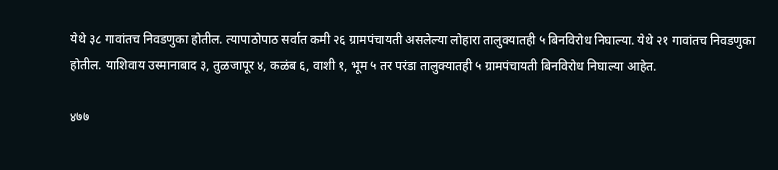येथे ३८ गावांतच निवडणुका होतील. त्यापाठोपाठ सर्वात कमी २६ ग्रामपंचायती असलेल्या लोहारा तालुक्यातही ५ बिनविरोध निघाल्या. येथे २१ गावांतच निवडणुका होतील. याशिवाय उस्मानाबाद ३, तुळजापूर ४, कळंब ६, वाशी १, भूम ५ तर परंडा तालुक्यातही ५ ग्रामपंचायती बिनविरोध निघाल्या आहेत.

४७७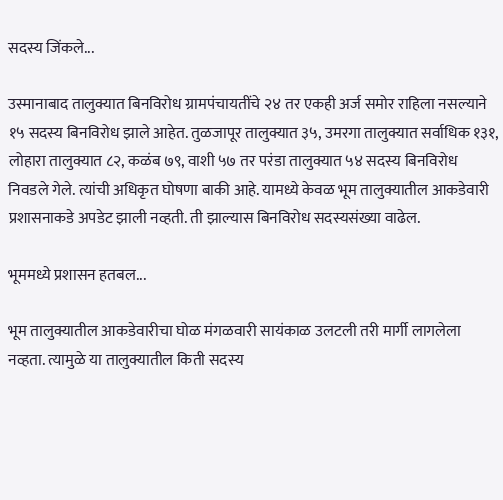सदस्य जिंकले...

उस्मानाबाद तालुक्यात बिनविरोध ग्रामपंचायतींचे २४ तर एकही अर्ज समोर राहिला नसल्याने १५ सदस्य बिनविरोध झाले आहेत. तुळजापूर तालुक्यात ३५, उमरगा तालुक्यात सर्वाधिक १३१, लोहारा तालुक्यात ८२, कळंब ७९, वाशी ५७ तर परंडा तालुक्यात ५४ सदस्य बिनविरोध निवडले गेले. त्यांची अधिकृत घोषणा बाकी आहे. यामध्ये केवळ भूम तालुक्यातील आकडेवारी प्रशासनाकडे अपडेट झाली नव्हती. ती झाल्यास बिनविरोध सदस्यसंख्या वाढेल.

भूममध्ये प्रशासन हतबल...

भूम तालुक्यातील आकडेवारीचा घोळ मंगळवारी सायंकाळ उलटली तरी मार्गी लागलेला नव्हता. त्यामुळे या तालुक्यातील किती सदस्य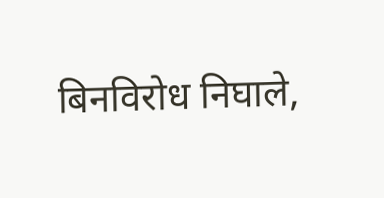बिनविरोध निघाले,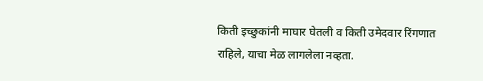किती इच्छुकांनी माघार घेतली व किती उमेदवार रिंगणात राहिले, याचा मेळ लागलेला नव्हता.